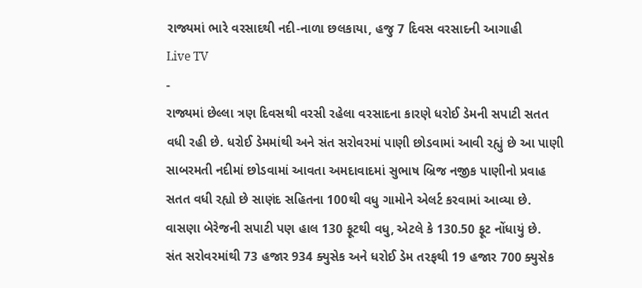રાજ્યમાં ભારે વરસાદથી નદી-નાળા છલકાયા, હજુ 7 દિવસ વરસાદની આગાહી
Live TV
-
રાજ્યમાં છેલ્લા ત્રણ દિવસથી વરસી રહેલા વરસાદના કારણે ધરોઈ ડેમની સપાટી સતત વધી રહી છે. ધરોઈ ડેમમાંથી અને સંત સરોવરમાં પાણી છોડવામાં આવી રહ્યું છે આ પાણી સાબરમતી નદીમાં છોડવામાં આવતા અમદાવાદમાં સુભાષ બ્રિજ નજીક પાણીનો પ્રવાહ સતત વધી રહ્યો છે સાણંદ સહિતના 100થી વધુ ગામોને એલર્ટ કરવામાં આવ્યા છે. વાસણા બેરેજની સપાટી પણ હાલ 130 ફૂટથી વધુ, એટલે કે 130.50 ફૂટ નોંધાયું છે.
સંત સરોવરમાંથી 73 હજાર 934 ક્યુસેક અને ધરોઈ ડેમ તરફથી 19 હજાર 700 ક્યુસેક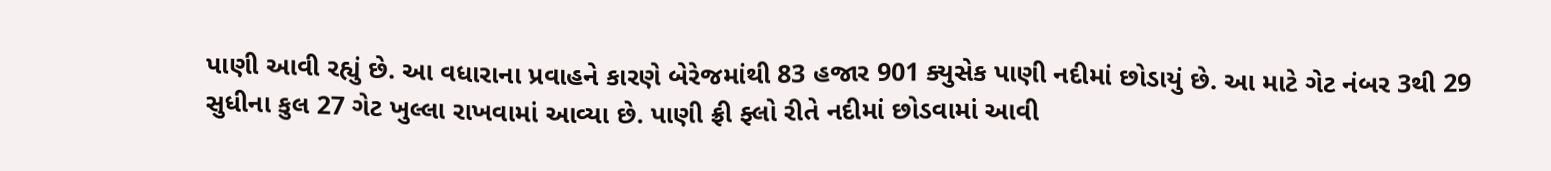પાણી આવી રહ્યું છે. આ વધારાના પ્રવાહને કારણે બેરેજમાંથી 83 હજાર 901 ક્યુસેક પાણી નદીમાં છોડાયું છે. આ માટે ગેટ નંબર 3થી 29 સુધીના કુલ 27 ગેટ ખુલ્લા રાખવામાં આવ્યા છે. પાણી ફ્રી ફ્લો રીતે નદીમાં છોડવામાં આવી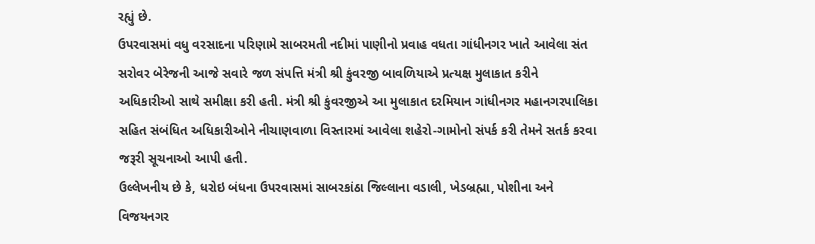રહ્યું છે.
ઉપરવાસમાં વધુ વરસાદના પરિણામે સાબરમતી નદીમાં પાણીનો પ્રવાહ વધતા ગાંધીનગર ખાતે આવેલા સંત સરોવર બેરેજની આજે સવારે જળ સંપત્તિ મંત્રી શ્રી કુંવરજી બાવળિયાએ પ્રત્યક્ષ મુલાકાત કરીને અધિકારીઓ સાથે સમીક્ષા કરી હતી. મંત્રી શ્રી કુંવરજીએ આ મુલાકાત દરમિયાન ગાંધીનગર મહાનગરપાલિકા સહિત સંબંધિત અધિકારીઓને નીચાણવાળા વિસ્તારમાં આવેલા શહેરો-ગામોનો સંપર્ક કરી તેમને સતર્ક કરવા જરૂરી સૂચનાઓ આપી હતી.
ઉલ્લેખનીય છે કે, ધરોઇ બંધના ઉપરવાસમાં સાબરકાંઠા જિલ્લાના વડાલી, ખેડબ્રહ્મા, પોશીના અને વિજયનગર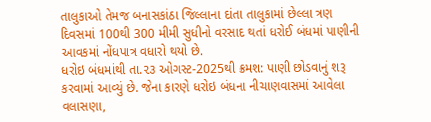તાલુકાઓ તેમજ બનાસકાંઠા જિલ્લાના દાંતા તાલુકામાં છેલ્લા ત્રણ દિવસમાં 100થી 300 મીમી સુધીનો વરસાદ થતાં ધરોઈ બંધમાં પાણીની આવકમાં નોંધપાત્ર વધારો થયો છે.
ધરોઇ બંધમાંથી તા.૨૩ ઓગસ્ટ-2025થી ક્રમશ: પાણી છોડવાનું શરૂ કરવામાં આવ્યું છે. જેના કારણે ધરોઇ બંધના નીચાણવાસમાં આવેલા વલાસણા,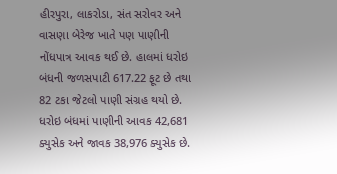હીરપુરા, લાકરોડા, સંત સરોવર અને વાસણા બેરેજ ખાતે પણ પાણીની નોંધપાત્ર આવક થઈ છે. હાલમાં ધરોઇ બંધની જળસપાટી 617.22 ફૂટ છે તથા 82 ટકા જેટલો પાણી સંગ્રહ થયો છે. ધરોઇ બંધમાં પાણીની આવક 42,681 ક્યુસેક અને જાવક 38,976 ક્યુસેક છે.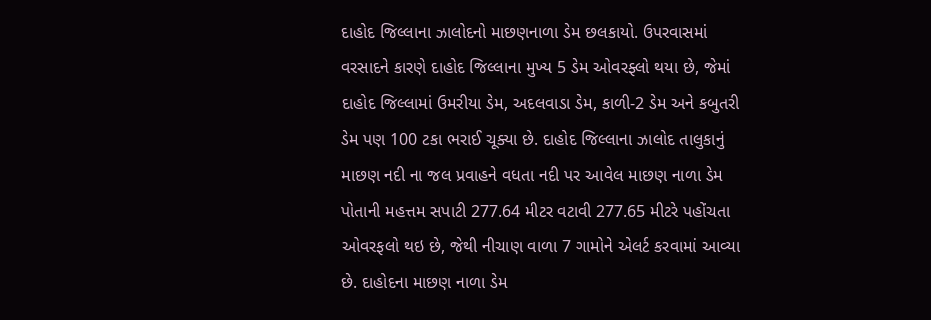દાહોદ જિલ્લાના ઝાલોદનો માછણનાળા ડેમ છલકાયો. ઉપરવાસમાં વરસાદને કારણે દાહોદ જિલ્લાના મુખ્ય 5 ડેમ ઓવરફ્લો થયા છે, જેમાં દાહોદ જિલ્લામાં ઉમરીયા ડેમ, અદલવાડા ડેમ, કાળી-2 ડેમ અને કબુતરી ડેમ પણ 100 ટકા ભરાઈ ચૂક્યા છે. દાહોદ જિલ્લાના ઝાલોદ તાલુકાનું માછણ નદી ના જલ પ્રવાહને વધતા નદી પર આવેલ માછણ નાળા ડેમ પોતાની મહત્તમ સપાટી 277.64 મીટર વટાવી 277.65 મીટરે પહોંચતા ઓવરફલો થઇ છે, જેથી નીચાણ વાળા 7 ગામોને એલર્ટ કરવામાં આવ્યા છે. દાહોદના માછણ નાળા ડેમ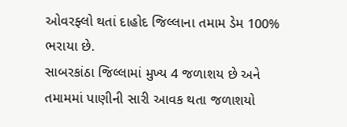ઓવરફ્લો થતાં દાહોદ જિલ્લાના તમામ ડેમ 100% ભરાયા છે.
સાબરકાંઠા જિલ્લામાં મુખ્ય 4 જળાશય છે અને તમામમાં પાણીની સારી આવક થતા જળાશયો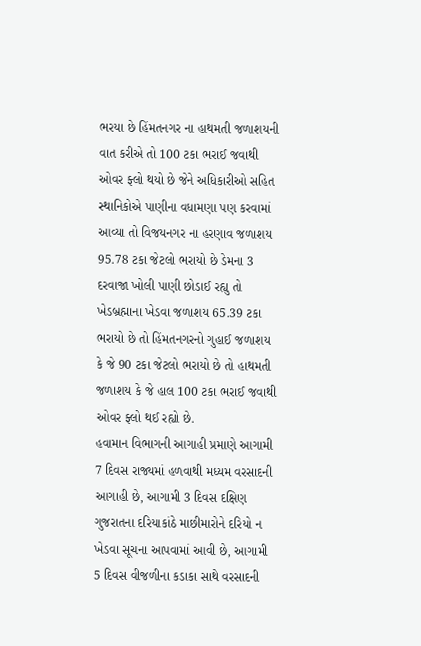ભરયા છે હિંમતનગર ના હાથમતી જળાશયની વાત કરીએ તો 100 ટકા ભરાઈ જવાથી ઓવર ફ્લો થયો છે જેને અધિકારીઓ સહિત સ્થાનિકોએ પાણીના વધામણા પણ કરવામાં આવ્યા તો વિજયનગર ના હરણાવ જળાશય 95.78 ટકા જેટલો ભરાયો છે ડેમના 3 દરવાજા ખોલી પાણી છોડાઈ રહ્યુ તો ખેડબ્રહ્માના ખેડવા જળાશય 65.39 ટકા ભરાયો છે તો હિંમતનગરનો ગુહાઈ જળાશય કે જે 90 ટકા જેટલો ભરાયો છે તો હાથમતી જળાશય કે જે હાલ 100 ટકા ભરાઈ જવાથી ઓવર ફ્લો થઈ રહ્યો છે.
હવામાન વિભાગની આગાહી પ્રમાણે આગામી 7 દિવસ રાજ્યમાં હળવાથી મધ્યમ વરસાદની આગાહી છે, આગામી 3 દિવસ દક્ષિણ ગુજરાતના દરિયાકાંઠે માછીમારોને દરિયો ન ખેડવા સૂચના આપવામાં આવી છે, આગામી 5 દિવસ વીજળીના કડાકા સાથે વરસાદની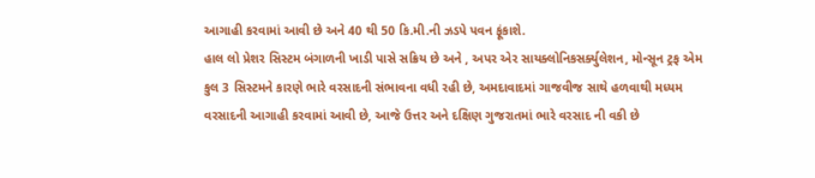આગાહી કરવામાં આવી છે અને 40 થી 50 કિ.મી.ની ઝડપે પવન ફૂંકાશે.
હાલ લો પ્રેશર સિસ્ટમ બંગાળની ખાડી પાસે સક્રિય છે અને , અપર એર સાયક્લોનિકસર્ક્યુલેશન, મોન્સૂન ટ્રફ એમ કુલ 3 સિસ્ટમને કારણે ભારે વરસાદની સંભાવના વધી રહી છે, અમદાવાદમાં ગાજવીજ સાથે હળવાથી મધ્યમ વરસાદની આગાહી કરવામાં આવી છે, આજે ઉત્તર અને દક્ષિણ ગુજરાતમાં ભારે વરસાદ ની વકી છે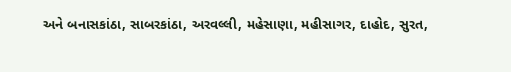અને બનાસકાંઠા, સાબરકાંઠા, અરવલ્લી, મહેસાણા, મહીસાગર, દાહોદ, સુરત,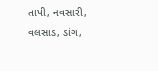તાપી, નવસારી, વલસાડ, ડાંગ,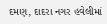દમણ, દાદરા નગર હવેલીમાં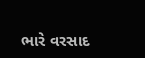ભારે વરસાદ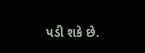પડી શકે છે.